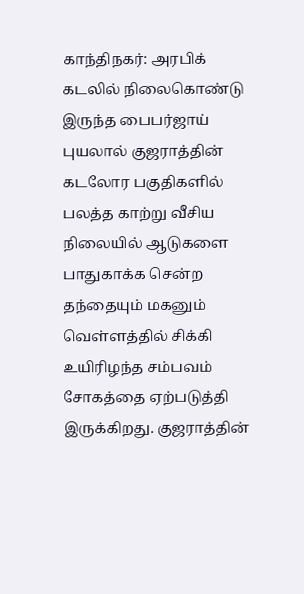காந்திநகர்: அரபிக் கடலில் நிலைகொண்டு இருந்த பைபர்ஜாய் புயலால் குஜராத்தின் கடலோர பகுதிகளில் பலத்த காற்று வீசிய நிலையில் ஆடுகளை பாதுகாக்க சென்ற தந்தையும் மகனும் வெள்ளத்தில் சிக்கி உயிரிழந்த சம்பவம் சோகத்தை ஏற்படுத்தி இருக்கிறது. குஜராத்தின்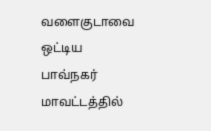வளைகுடாவை ஒட்டிய பாவ்நகர் மாவட்டத்தில்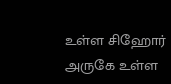உள்ள சிஹோர் அருகே உள்ள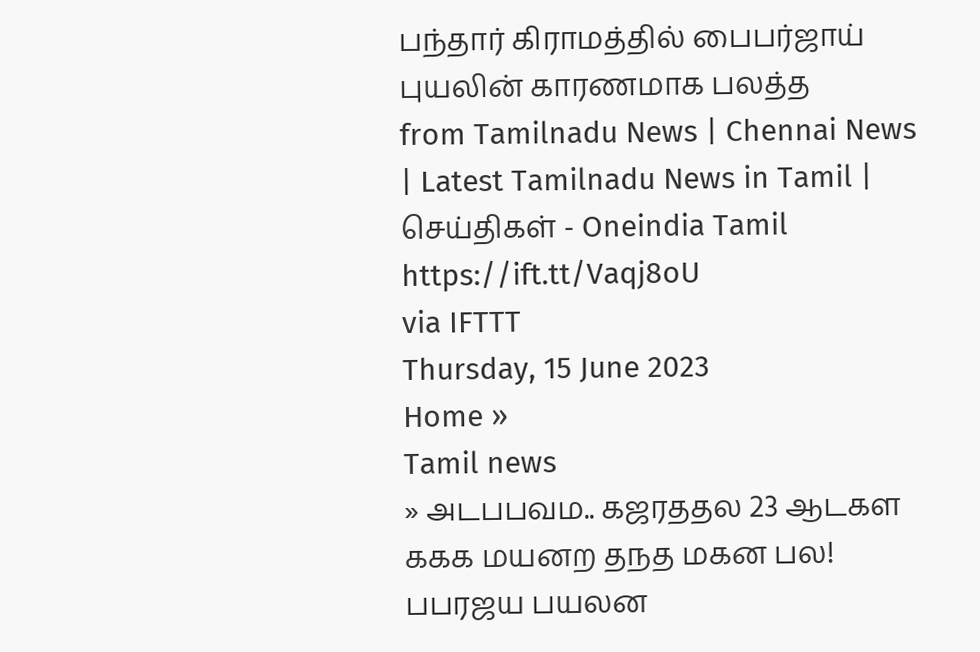பந்தார் கிராமத்தில் பைபர்ஜாய் புயலின் காரணமாக பலத்த
from Tamilnadu News | Chennai News | Latest Tamilnadu News in Tamil | செய்திகள் - Oneindia Tamil https://ift.tt/Vaqj8oU
via IFTTT
Thursday, 15 June 2023
Home »
Tamil news
» அடபபவம.. கஜரததல 23 ஆடகள ககக மயனற தநத மகன பல! பபரஜய பயலன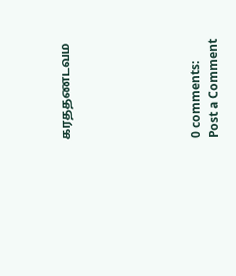கரததணடவம






0 comments:
Post a Comment